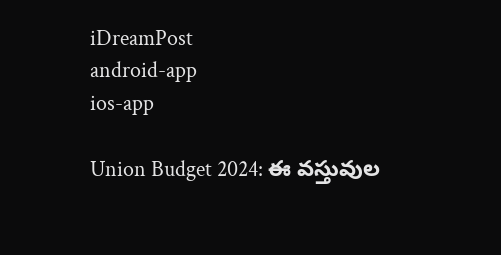iDreamPost
android-app
ios-app

Union Budget 2024: ఈ వస్తువుల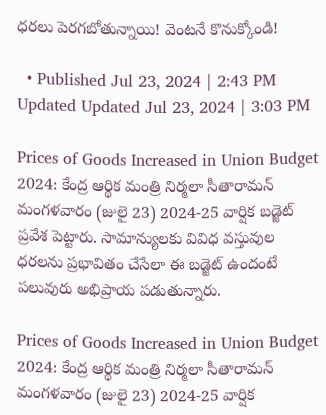ధరలు పెరగబోతున్నాయి! వెంటనే కొనుక్కోండి!

  • Published Jul 23, 2024 | 2:43 PM Updated Updated Jul 23, 2024 | 3:03 PM

Prices of Goods Increased in Union Budget 2024: కేంద్ర ఆర్థిక మంత్రి నిర్మలా సీతారామన్ మంగళవారం (జులై 23) 2024-25 వార్షిక బడ్జెట్ ప్రవేశ పెట్టారు. సామాన్యులకు వివిధ వస్తువుల ధరలను ప్రభావితం చేసేలా ఈ బడ్జెట్ ఉందంటే పలువురు అభిప్రాయ పడుతున్నారు.

Prices of Goods Increased in Union Budget 2024: కేంద్ర ఆర్థిక మంత్రి నిర్మలా సీతారామన్ మంగళవారం (జులై 23) 2024-25 వార్షిక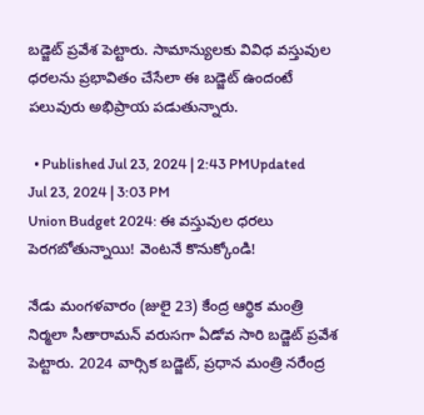బడ్జెట్ ప్రవేశ పెట్టారు. సామాన్యులకు వివిధ వస్తువుల ధరలను ప్రభావితం చేసేలా ఈ బడ్జెట్ ఉందంటే పలువురు అభిప్రాయ పడుతున్నారు.

  • Published Jul 23, 2024 | 2:43 PMUpdated Jul 23, 2024 | 3:03 PM
Union Budget 2024: ఈ వస్తువుల ధరలు పెరగబోతున్నాయి! వెంటనే కొనుక్కోండి!

నేడు మంగళవారం (జులై 23) కేంద్ర ఆర్థిక మంత్రి నిర్మలా సీతారామన్ వరుసగా ఏడోవ సారి బడ్జెట్ ప్రవేశ పెట్టారు. 2024 వార్సిక బడ్జెట్, ప్రధాన మంత్రి నరేంద్ర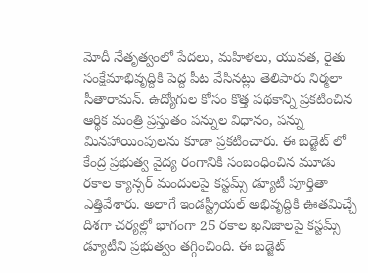మోదీ నేతృత్వంలో పేదలు, మహిళలు, యువత, రైతు సంక్షేమాభివృద్దికి పెద్ద పీట వేసినట్లు తెలిపారు నిర్మలా సీతారామన్. ఉద్యోగుల కోసం కొత్త పథకాన్ని ప్రకటించిన ఆర్థిక మంత్రి ప్రస్తుతం పన్నుల విధానం, పన్ను మినహాయింపులను కూడా ప్రకటించారు. ఈ బడ్జెట్ లో కేంద్ర ప్రభుత్వ వైద్య రంగానికి సంబంధించిన మూడు రకాల క్యాన్సర్ మందులపై కస్టమ్స్ డ్యూటీ పూర్తితా ఎత్తివేశారు. అలాగే ఇండస్ట్రీయల్ అభివృద్దికి ఊతమిచ్చే దిశగా చర్యల్లో భాగంగా 25 రకాల ఖనిజాలపై కస్టమ్స్ డ్యూటీని ప్రభుత్వం తగ్గించింది. ఈ బడ్జెట్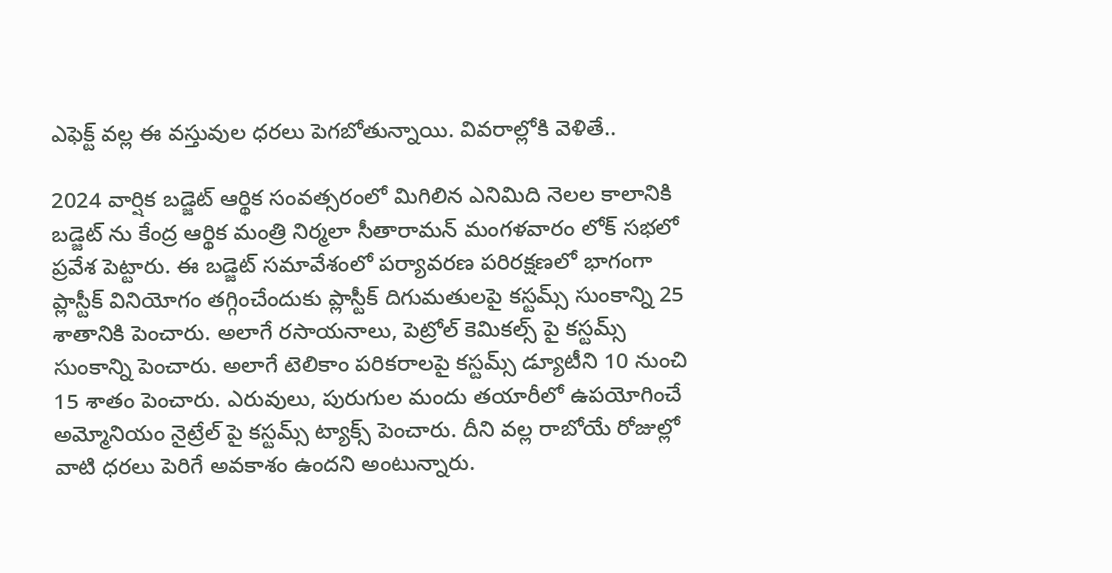ఎఫెక్ట్ వల్ల ఈ వస్తువుల ధరలు పెగబోతున్నాయి. వివరాల్లోకి వెళితే..

2024 వార్షిక బడ్జెట్ ఆర్థిక సంవత్సరంలో మిగిలిన ఎనిమిది నెలల కాలానికి బడ్జెట్ ను కేంద్ర ఆర్థిక మంత్రి నిర్మలా సీతారామన్ మంగళవారం లోక్ సభలో ప్రవేశ పెట్టారు. ఈ బడ్జెట్ సమావేశంలో పర్యావరణ పరిరక్షణలో భాగంగా ప్లాస్టీక్ వినియోగం తగ్గించేందుకు ప్లాస్టీక్ దిగుమతులపై కస్టమ్స్ సుంకాన్ని 25 శాతానికి పెంచారు. అలాగే రసాయనాలు, పెట్రోల్ కెమికల్స్ పై కస్టమ్స్ సుంకాన్ని పెంచారు. అలాగే టెలికాం పరికరాలపై కస్టమ్స్ డ్యూటీని 10 నుంచి 15 శాతం పెంచారు. ఎరువులు, పురుగుల మందు తయారీలో ఉపయోగించే అమ్మోనియం నైట్రేల్ పై కస్టమ్స్ ట్యాక్స్ పెంచారు. దీని వల్ల రాబోయే రోజుల్లో వాటి ధరలు పెరిగే అవకాశం ఉందని అంటున్నారు.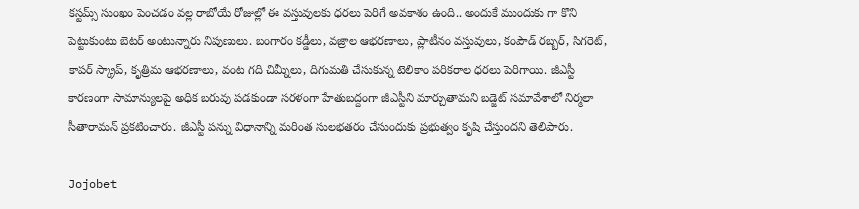కస్టమ్స్ సుంఖం పెంచడం వల్ల రాబోయే రోజుల్లో ఈ వస్తువులకు ధరలు పెరిగే అవకాశం ఉంది.. అందుకే ముందుకు గా కొని పెట్టుకుంటు బెటర్ అంటున్నారు నిపుణులు. బంగారం కడ్డీలు, వజ్రాల ఆభరణాలు, ప్లాటీనం వస్తువులు, కంపౌడ్ రబ్బర్, సిగరెట్, కాపర్ స్క్రాప్, కృత్రిమ ఆభరణాలు, వంట గది చిమ్నీలు, దిగుమతి చేసుకున్న టెలికాం పరికరాల ధరలు పెరిగాయి. జీఎస్టీ కారణంగా సామాన్యులపై అధిక బరువు పడకుండా సరళంగా హేతుబద్దంగా జీఎస్టీని మార్చుతామని బడ్జెట్ సమావేశాలో నిర్మలా సీతారామన్ ప్రకటించారు. జీఎస్టీ పన్ను విధానాన్ని మరింత సులభతరం చేసుందుకు ప్రభుత్వం కృషి చేస్తుందని తెలిపారు.

Jojobet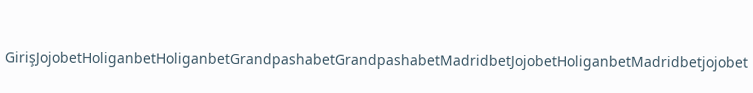GirişJojobetHoliganbetHoliganbetGrandpashabetGrandpashabetMadridbetJojobetHoliganbetMadridbetjojobet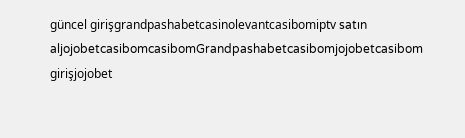güncel girişgrandpashabetcasinolevantcasibomiptv satın aljojobetcasibomcasibomGrandpashabetcasibomjojobetcasibom girişjojobet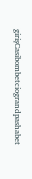girişCasibombetciograndpashabet